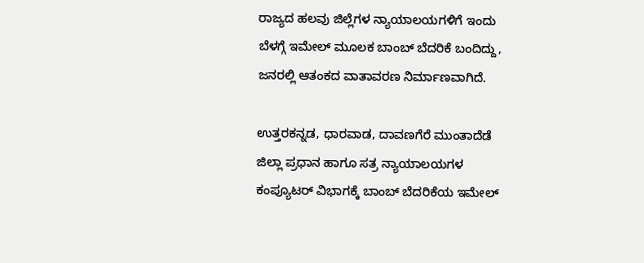ರಾಜ್ಯದ ಹಲವು ಜಿಲ್ಲೆಗಳ ನ್ಯಾಯಾಲಯಗಳಿಗೆ ಇಂದು ಬೆಳಗ್ಗೆ ಇಮೇಲ್ ಮೂಲಕ ಬಾಂಬ್ ಬೆದರಿಕೆ ಬಂದಿದ್ದು, ಜನರಲ್ಲಿ ಆತಂಕದ ವಾತಾವರಣ ನಿರ್ಮಾಣವಾಗಿದೆ.

ಉತ್ತರಕನ್ನಡ, ಧಾರವಾಡ, ದಾವಣಗೆರೆ ಮುಂತಾದೆಡೆ ಜಿಲ್ಲಾ ಪ್ರಧಾನ ಹಾಗೂ ಸತ್ರ ನ್ಯಾಯಾಲಯಗಳ ಕಂಪ್ಯೂಟರ್ ವಿಭಾಗಕ್ಕೆ ಬಾಂಬ್ ಬೆದರಿಕೆಯ ಇಮೇಲ್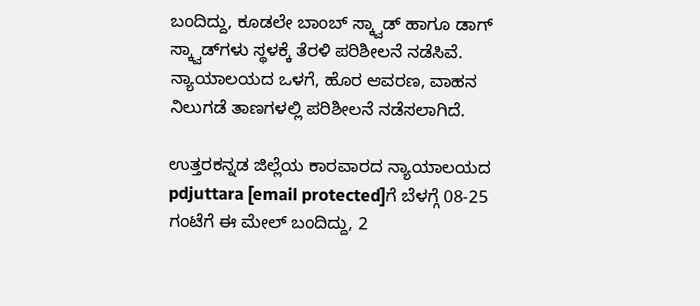ಬಂದಿದ್ದು, ಕೂಡಲೇ ಬಾಂಬ್ ಸ್ಕ್ವಾಡ್ ಹಾಗೂ ಡಾಗ್ ಸ್ಕ್ವಾಡ್‌ಗಳು ಸ್ಥಳಕ್ಕೆ ತೆರಳಿ ಪರಿಶೀಲನೆ ನಡೆಸಿವೆ. ನ್ಯಾಯಾಲಯದ ಒಳಗೆ, ಹೊರ ಆವರಣ, ವಾಹನ ನಿಲುಗಡೆ ತಾಣಗಳಲ್ಲಿ ಪರಿಶೀಲನೆ ನಡೆಸಲಾಗಿದೆ.

ಉತ್ತರಕನ್ನಡ ಜಿಲ್ಲೆಯ ಕಾರವಾರದ ನ್ಯಾಯಾಲಯದ
pdjuttara [email protected]ಗೆ ಬೆಳಗ್ಗೆ 08-25 ಗಂಟೆಗೆ ಈ ಮೇಲ್ ಬಂದಿದ್ದು, 2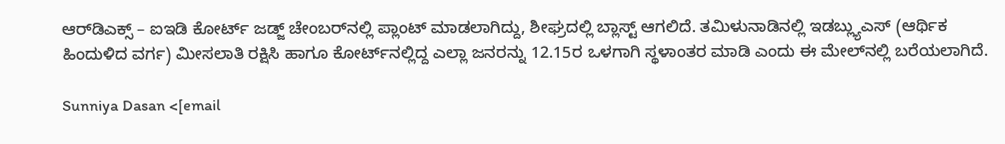ಆರ್‌ಡಿಎಕ್ಸ್ – ಐಇಡಿ ಕೋರ್ಟ್ ಜಡ್ಜ್ ಚೇಂಬರ್‌ನಲ್ಲಿ ಪ್ಲಾಂಟ್ ಮಾಡಲಾಗಿದ್ದು, ಶೀಘ್ರದಲ್ಲಿ ಬ್ಲಾಸ್ಟ್ ಆಗಲಿದೆ. ತಮಿಳುನಾಡಿನಲ್ಲಿ ಇಡಬ್ಲ್ಯುಎಸ್ (ಆರ್ಥಿಕ ಹಿಂದುಳಿದ ವರ್ಗ) ಮೀಸಲಾತಿ ರಕ್ಷಿಸಿ ಹಾಗೂ ಕೋರ್ಟ್‌ನಲ್ಲಿದ್ದ ಎಲ್ಲಾ ಜನರನ್ನು 12.15ರ ಒಳಗಾಗಿ ಸ್ಥಳಾಂತರ ಮಾಡಿ ಎಂದು ಈ ಮೇಲ್‌ನಲ್ಲಿ ಬರೆಯಲಾಗಿದೆ.

Sunniya Dasan <[email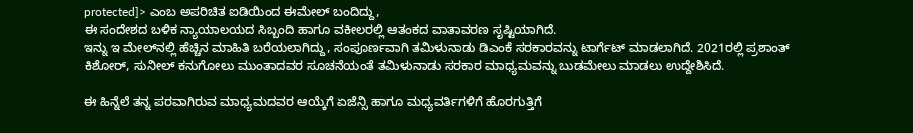protected]> ಎಂಬ ಅಪರಿಚಿತ ಐಡಿಯಿಂದ ಈಮೇಲ್ ಬಂದಿದ್ದು,
ಈ ಸಂದೇಶದ ಬಳಿಕ ನ್ಯಾಯಾಲಯದ ಸಿಬ್ಬಂದಿ ಹಾಗೂ ವಕೀಲರಲ್ಲಿ ಆತಂಕದ ವಾತಾವರಣ ಸೃಷ್ಟಿಯಾಗಿದೆ.
ಇನ್ನು ಇ ಮೇಲ್‌ನಲ್ಲಿ ಹೆಚ್ಚಿನ ಮಾಹಿತಿ ಬರೆಯಲಾಗಿದ್ದು, ಸಂಪೂರ್ಣವಾಗಿ ತಮಿಳುನಾಡು ಡಿಎಂಕೆ ಸರಕಾರವನ್ನು ಟಾರ್ಗೆಟ್ ಮಾಡಲಾಗಿದೆ. 2021ರಲ್ಲಿ ಪ್ರಶಾಂತ್ ಕಿಶೋರ್, ಸುನೀಲ್ ಕನುಗೋಲು ಮುಂತಾದವರ ಸೂಚನೆಯಂತೆ ತಮಿಳುನಾಡು ಸರಕಾರ ಮಾಧ್ಯಮವನ್ನು ಬುಡಮೇಲು ಮಾಡಲು ಉದ್ದೇಶಿಸಿದೆ.

ಈ ಹಿನ್ನೆಲೆ ತನ್ನ ಪರವಾಗಿರುವ ಮಾಧ್ಯಮದವರ ಆಯ್ಕೆಗೆ ಏಜೆನ್ಸಿ ಹಾಗೂ ಮಧ್ಯವರ್ತಿಗಳಿಗೆ ಹೊರಗುತ್ತಿಗೆ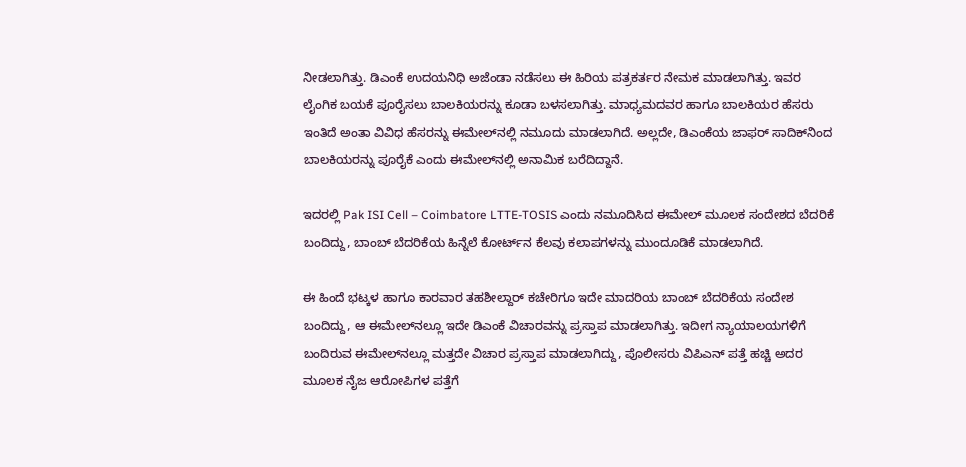ನೀಡಲಾಗಿತ್ತು. ಡಿಎಂಕೆ ಉದಯನಿಧಿ ಅಜೆಂಡಾ ನಡೆಸಲು ಈ ಹಿರಿಯ ಪತ್ರಕರ್ತರ ನೇಮಕ ಮಾಡಲಾಗಿತ್ತು. ಇವರ ಲೈಂಗಿಕ ಬಯಕೆ ಪೂರೈಸಲು ಬಾಲಕಿಯರನ್ನು ಕೂಡಾ ಬಳಸಲಾಗಿತ್ತು. ಮಾಧ್ಯಮದವರ ಹಾಗೂ ಬಾಲಕಿಯರ ಹೆಸರು ಇಂತಿದೆ ಅಂತಾ ವಿವಿಧ ಹೆಸರನ್ನು ಈಮೇಲ್‌ನಲ್ಲಿ ನಮೂದು ಮಾಡಲಾಗಿದೆ. ಅಲ್ಲದೇ, ಡಿಎಂಕೆಯ ಜಾಫರ್ ಸಾದಿಕ್‌ನಿಂದ ಬಾಲಕಿಯರನ್ನು ಪೂರೈಕೆ ಎಂದು ಈಮೇಲ್‌ನಲ್ಲಿ ಅನಾಮಿಕ ಬರೆದಿದ್ದಾನೆ.

ಇದರಲ್ಲಿ Pak ISI Cell – Coimbatore LTTE-TOSIS ಎಂದು ನಮೂದಿಸಿದ ಈಮೇಲ್ ಮೂಲಕ ಸಂದೇಶದ ಬೆದರಿಕೆ ಬಂದಿದ್ದು, ಬಾಂಬ್ ಬೆದರಿಕೆಯ ಹಿನ್ನೆಲೆ ಕೋರ್ಟ್‌ನ ಕೆಲವು ಕಲಾಪಗಳನ್ನು ಮುಂದೂಡಿಕೆ ಮಾಡಲಾಗಿದೆ.

ಈ ಹಿಂದೆ ಭಟ್ಕಳ ಹಾಗೂ ಕಾರವಾರ ತಹಶೀಲ್ದಾರ್ ಕಚೇರಿಗೂ ಇದೇ ಮಾದರಿಯ ಬಾಂಬ್ ಬೆದರಿಕೆಯ ಸಂದೇಶ ಬಂದಿದ್ದು, ಆ ಈಮೇಲ್‌ನಲ್ಲೂ ಇದೇ ಡಿಎಂಕೆ ವಿಚಾರವನ್ನು ಪ್ರಸ್ತಾಪ ಮಾಡಲಾಗಿತ್ತು. ಇದೀಗ ನ್ಯಾಯಾಲಯಗಳಿಗೆ ಬಂದಿರುವ ಈಮೇಲ್‌ನಲ್ಲೂ ಮತ್ತದೇ ವಿಚಾರ ಪ್ರಸ್ತಾಪ ಮಾಡಲಾಗಿದ್ದು, ಪೊಲೀಸರು ವಿಪಿಎನ್ ಪತ್ತೆ ಹಚ್ಚಿ ಅದರ ಮೂಲಕ ನೈಜ ಆರೋಪಿಗಳ ಪತ್ತೆಗೆ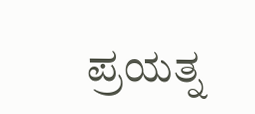ಪ್ರಯತ್ನ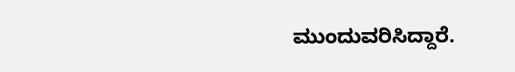ಮುಂದುವರಿಸಿದ್ದಾರೆ.